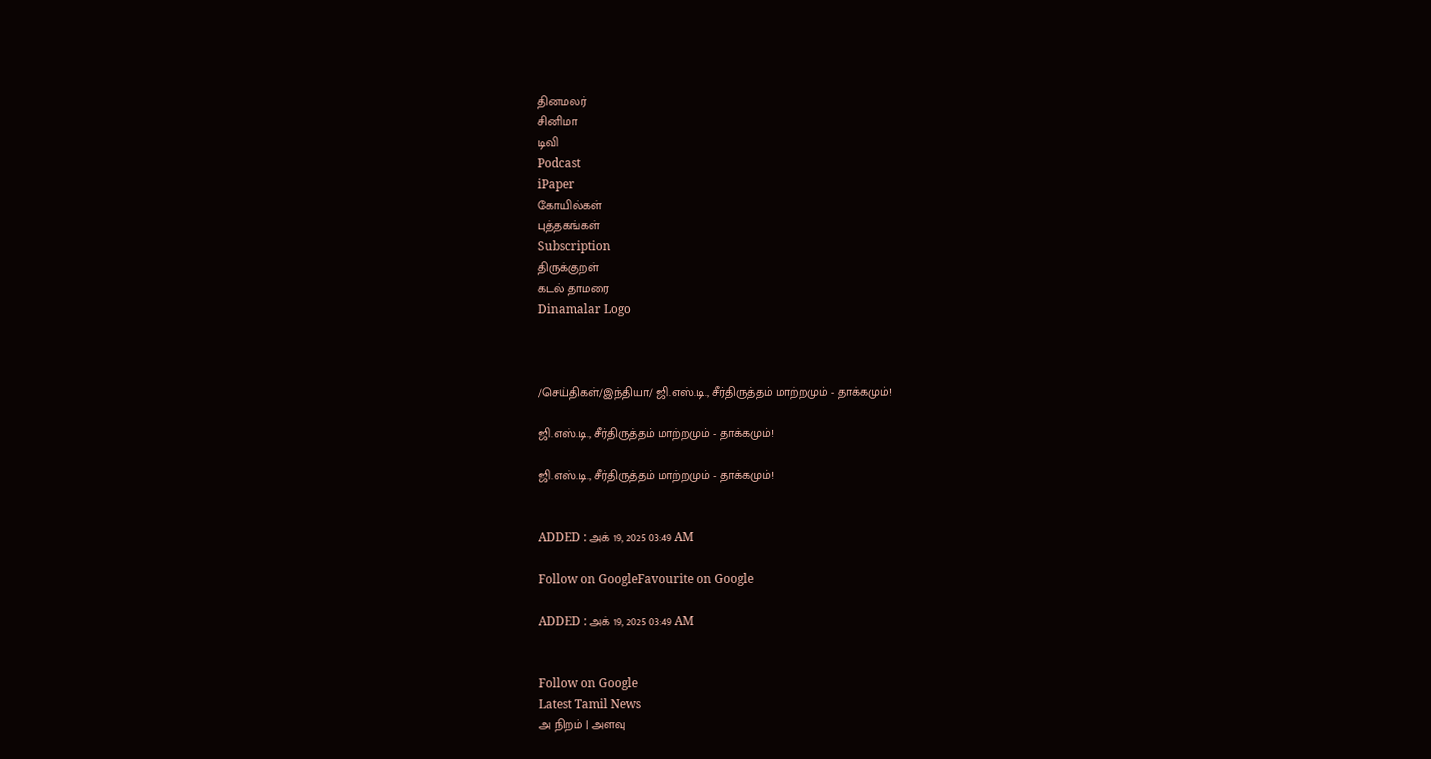தினமலர்
சினிமா
டிவி
Podcast
iPaper
கோயில்கள்
புத்தகங்கள்
Subscription
திருக்குறள்
கடல் தாமரை
Dinamalar Logo



/செய்திகள்/இந்தியா/ ஜி.எஸ்.டி., சீர்திருத்தம் மாற்றமும் - தாக்கமும்!

ஜி.எஸ்.டி., சீர்திருத்தம் மாற்றமும் - தாக்கமும்!

ஜி.எஸ்.டி., சீர்திருத்தம் மாற்றமும் - தாக்கமும்!


ADDED : அக் 19, 2025 03:49 AM

Follow on GoogleFavourite on Google

ADDED : அக் 19, 2025 03:49 AM


Follow on Google
Latest Tamil News
அ நிறம் | அளவு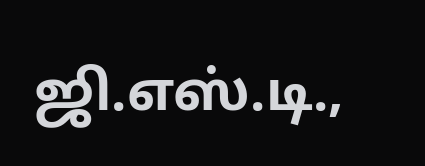ஜி.எஸ்.டி.,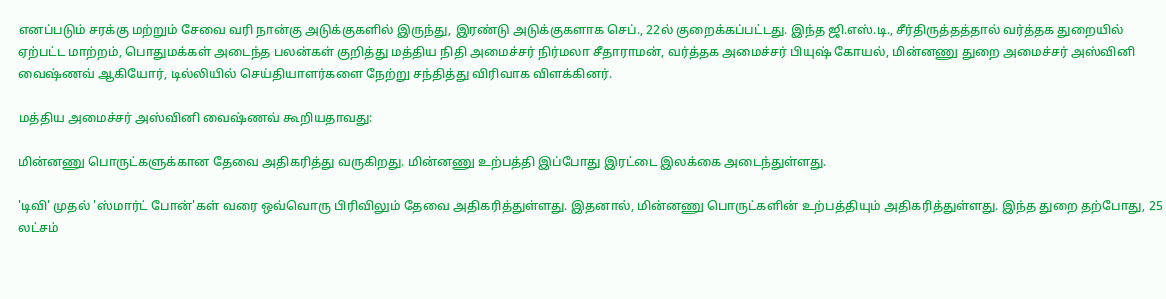எனப்படும் சரக்கு மற்றும் சேவை வரி நான்கு அடுக்குகளில் இருந்து, இரண்டு அடுக்குகளாக செப்., 22ல் குறைக்கப்பட்டது. இந்த ஜி.எஸ்.டி., சீர்திருத்தத்தால் வர்த்தக துறையில் ஏற்பட்ட மாற்றம், பொதுமக்கள் அடைந்த பலன்கள் குறித்து மத்திய நிதி அமைச்சர் நிர்மலா சீதாராமன், வர்த்தக அமைச்சர் பியுஷ் கோயல், மின்னணு துறை அமைச்சர் அஸ்வினி வைஷ்ணவ் ஆகியோர், டில்லியில் செய்தியாளர்களை நேற்று சந்தித்து விரிவாக விளக்கினர்.

மத்திய அமைச்சர் அஸ்வினி வைஷ்ணவ் கூறியதாவது:

மின்னணு பொருட்களுக்கான தேவை அதிகரித்து வருகிறது. மின்னணு உற்பத்தி இப்போது இரட்டை இலக்கை அடைந்துள்ளது.

'டிவி' முதல் 'ஸ்மார்ட் போன்'கள் வரை ஒவ்வொரு பிரிவிலும் தேவை அதிகரித்துள்ளது. இதனால், மின்னணு பொருட்களின் உற்பத்தியும் அதிகரித்துள்ளது. இந்த துறை தற்போது, 25 லட்சம்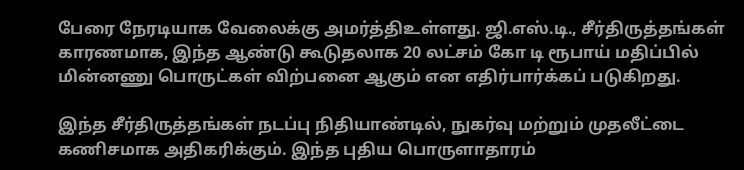பேரை நேரடியாக வேலைக்கு அமர்த்திஉள்ளது. ஜி.எஸ்.டி., சீர்திருத்தங்கள் காரணமாக, இந்த ஆண்டு கூடுதலாக 20 லட்சம் கோ டி ரூபாய் மதிப்பில் மின்னணு பொருட்கள் விற்பனை ஆகும் என எதிர்பார்க்கப் படுகிறது.

இந்த சீர்திருத்தங்கள் நடப்பு நிதியாண்டில், நுகர்வு மற்றும் முதலீட்டை கணிசமாக அதிகரிக்கும். இந்த புதிய பொருளாதாரம்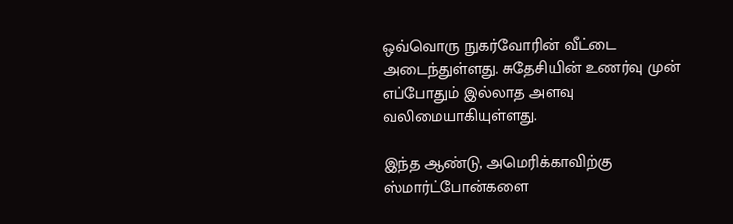ஒவ்வொரு நுகர்வோரின் வீட்டை அடைந்துள்ளது. சுதேசியின் உணர்வு முன் எப்போதும் இல்லாத அளவு வலிமையாகியுள்ளது.

இந்த ஆண்டு, அமெரிக்காவிற்கு ஸ்மார்ட்போன்களை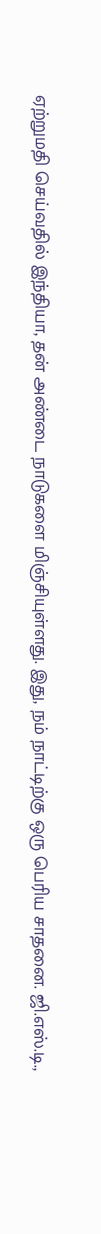ஏற்றுமதி செய்வதில் இந்தியா, தன் அண்டை நாடுகளை மிஞ்சியுள்ளது. இது, நம் நாட்டிற்கு ஒரு பெரிய சாதனை. ஜி.எஸ்.டி.,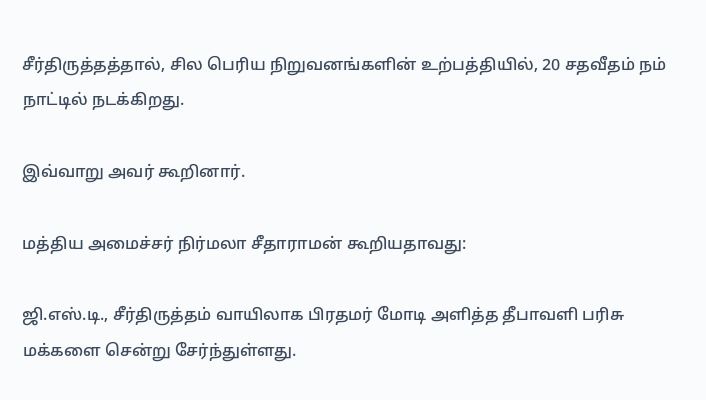சீர்திருத்தத்தால், சில பெரிய நிறுவனங்களின் உற்பத்தியில், 20 சதவீதம் நம் நாட்டில் நடக்கிறது.

இவ்வாறு அவர் கூறினார்.

மத்திய அமைச்சர் நிர்மலா சீதாராமன் கூறியதாவது:

ஜி.எஸ்.டி., சீர்திருத்தம் வாயிலாக பிரதமர் மோடி அளித்த தீபாவளி பரிசு மக்களை சென்று சேர்ந்துள்ளது.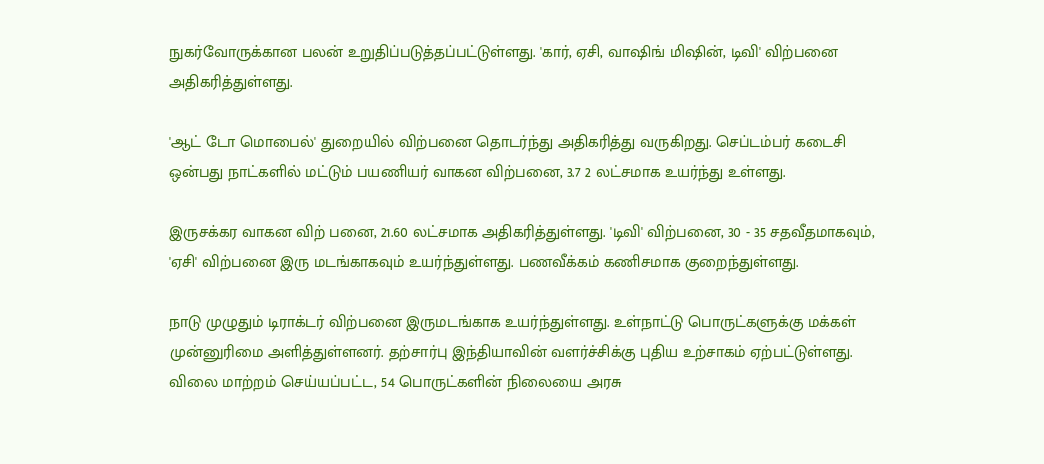நுகர்வோருக்கான பலன் உறுதிப்படுத்தப்பட்டுள்ளது. 'கார், ஏசி, வாஷிங் மிஷின், டிவி' விற்பனை அதிகரித்துள்ளது.

'ஆட் டோ மொபைல்' துறையில் விற்பனை தொடர்ந்து அதிகரித்து வருகிறது. செப்டம்பர் கடைசி ஒன்பது நாட்களில் மட்டும் பயணியர் வாகன விற்பனை, 3.7 2 லட்சமாக உயர்ந்து உள்ளது.

இருசக்கர வாகன விற் பனை, 21.60 லட்சமாக அதிகரித்துள்ளது. 'டிவி' விற்பனை, 30 - 35 சதவீதமாகவும், 'ஏசி' விற்பனை இரு மடங்காகவும் உயர்ந்துள்ளது. பணவீக்கம் கணிசமாக குறைந்துள்ளது.

நாடு முழுதும் டிராக்டர் விற்பனை இருமடங்காக உயர்ந்துள்ளது. உள்நாட்டு பொருட்களுக்கு மக்கள் முன்னுரிமை அளித்துள்ளனர். தற்சார்பு இந்தியாவின் வளர்ச்சிக்கு புதிய உற்சாகம் ஏற்பட்டுள்ளது. விலை மாற்றம் செய்யப்பட்ட, 54 பொருட்களின் நிலையை அரசு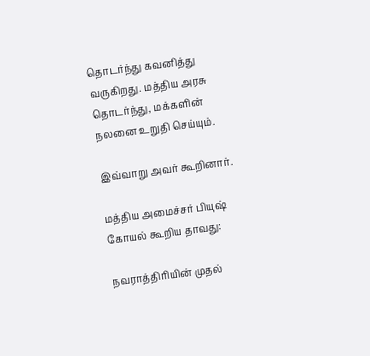தொடர்ந்து கவனித்து வருகிறது. மத்திய அரசு தொடர்ந்து, மக்களின் நலனை உறுதி செய்யும்.

இவ்வாறு அவர் கூறினார்.

மத்திய அமைச்சர் பியுஷ் கோயல் கூறிய தாவது:

நவராத்திரியின் முதல்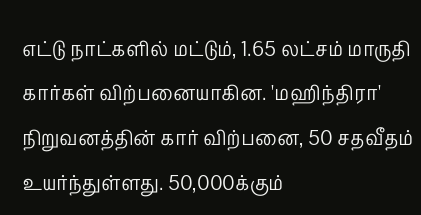எட்டு நாட்களில் மட்டும், 1.65 லட்சம் மாருதி கார்கள் விற்பனையாகின. 'மஹிந்திரா' நிறுவனத்தின் கார் விற்பனை, 50 சதவீதம் உயர்ந்துள்ளது. 50,000க்கும்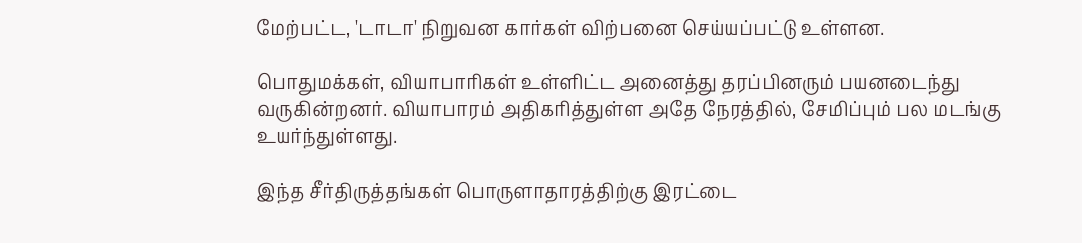மேற்பட்ட, 'டாடா' நிறுவன கார்கள் விற்பனை செய்யப்பட்டு உள்ளன.

பொதுமக்கள், வியாபாரிகள் உள்ளிட்ட அனைத்து தரப்பினரும் பயனடைந்து வருகின்றனர். வியாபாரம் அதிகரித்துள்ள அதே நேரத்தில், சேமிப்பும் பல மடங்கு உயர்ந்துள்ளது.

இந்த சீர்திருத்தங்கள் பொருளாதாரத்திற்கு இரட்டை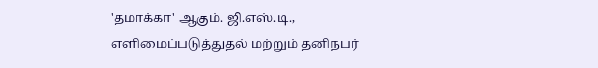'தமாக்கா' ஆகும். ஜி.எஸ்.டி., எளிமைப்படுத்துதல் மற்றும் தனிநபர்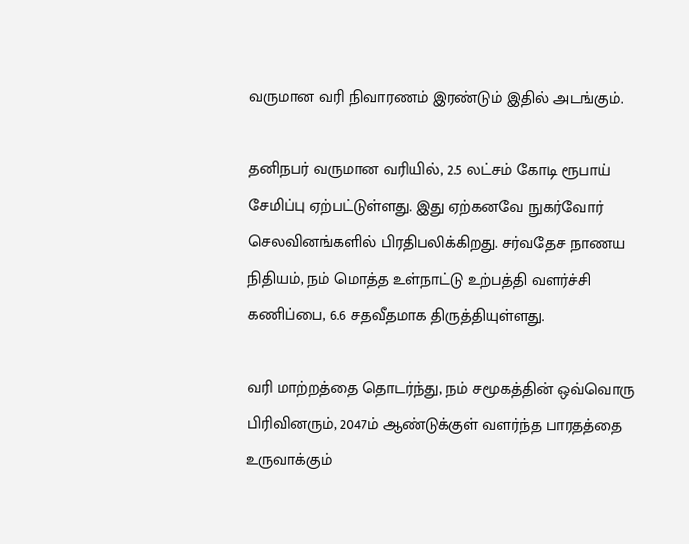வருமான வரி நிவாரணம் இரண்டும் இதில் அடங்கும்.

தனிநபர் வருமான வரியில், 2.5 லட்சம் கோடி ரூபாய் சேமிப்பு ஏற்பட்டுள்ளது. இது ஏற்கனவே நுகர்வோர் செலவினங்களில் பிரதிபலிக்கிறது. சர்வதேச நாணய நிதியம், நம் மொத்த உள்நாட்டு உற்பத்தி வளர்ச்சி கணிப்பை, 6.6 சதவீதமாக திருத்தியுள்ளது.

வரி மாற்றத்தை தொடர்ந்து, நம் சமூகத்தின் ஒவ்வொரு பிரிவினரும், 2047ம் ஆண்டுக்குள் வளர்ந்த பாரதத்தை உருவாக்கும்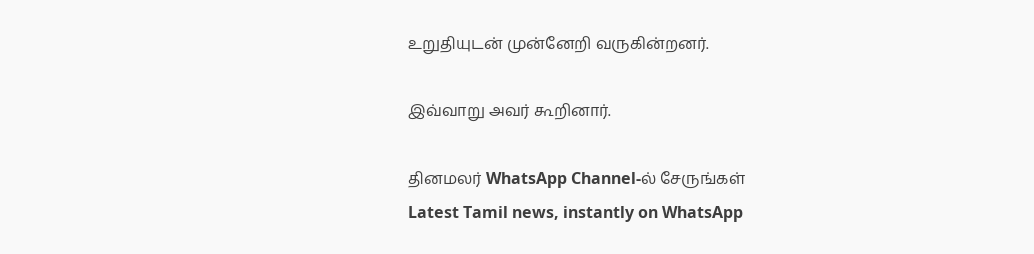உறுதியுடன் முன்னேறி வருகின்றனர்.

இவ்வாறு அவர் கூறினார்.

தினமலர் WhatsApp Channel-ல் சேருங்கள்
Latest Tamil news, instantly on WhatsApp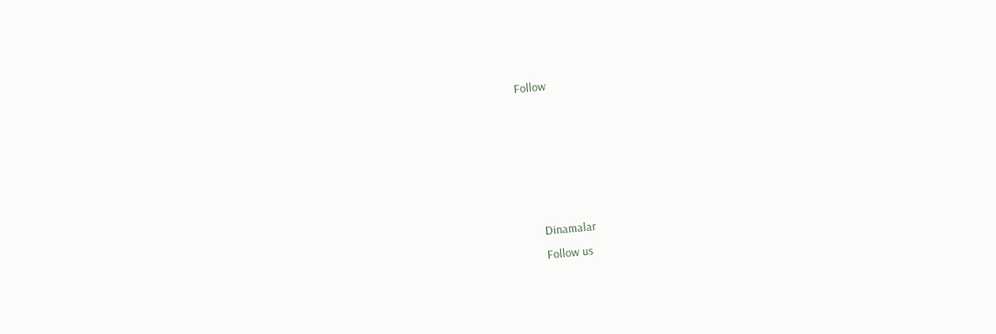Follow





      Dinamalar
      Follow us